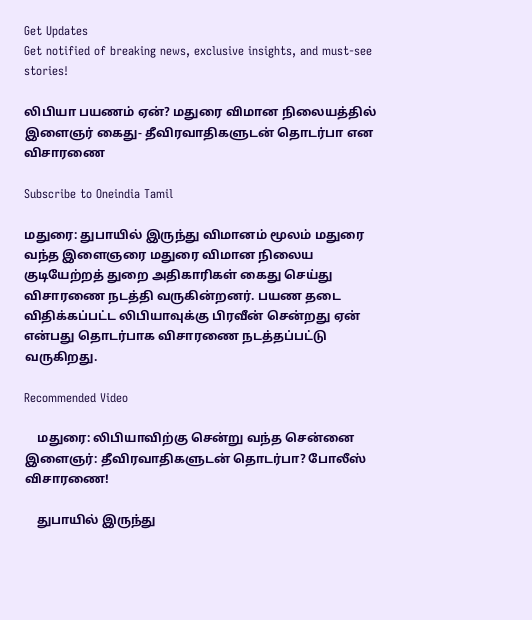Get Updates
Get notified of breaking news, exclusive insights, and must-see stories!

லிபியா பயணம் ஏன்? மதுரை விமான நிலையத்தில் இளைஞர் கைது- தீவிரவாதிகளுடன் தொடர்பா என விசாரணை

Subscribe to Oneindia Tamil

மதுரை: துபாயில் இருந்து விமானம் மூலம் மதுரை வந்த இளைஞரை மதுரை விமான நிலைய குடியேற்றத் துறை அதிகாரிகள் கைது செய்து விசாரணை நடத்தி வருகின்றனர். பயண தடை விதிக்கப்பட்ட லிபியாவுக்கு பிரவீன் சென்றது ஏன் என்பது தொடர்பாக விசாரணை நடத்தப்பட்டு வருகிறது.

Recommended Video

    மதுரை: லிபியாவிற்கு சென்று வந்த சென்னை இளைஞர்: தீவிரவாதிகளுடன் தொடர்பா? போலீஸ் விசாரணை!

    துபாயில் இருந்து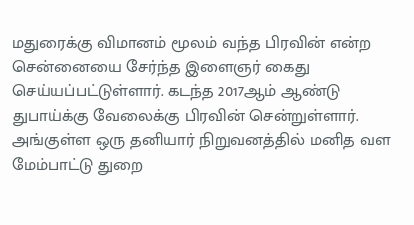மதுரைக்கு விமானம் மூலம் வந்த பிரவின் என்ற சென்னையை சேர்ந்த இளைஞர் கைது செய்யப்பட்டுள்ளார். கடந்த 2017ஆம் ஆண்டு துபாய்க்கு வேலைக்கு பிரவின் சென்றுள்ளார். அங்குள்ள ஒரு தனியார் நிறுவனத்தில் மனித வள மேம்பாட்டு துறை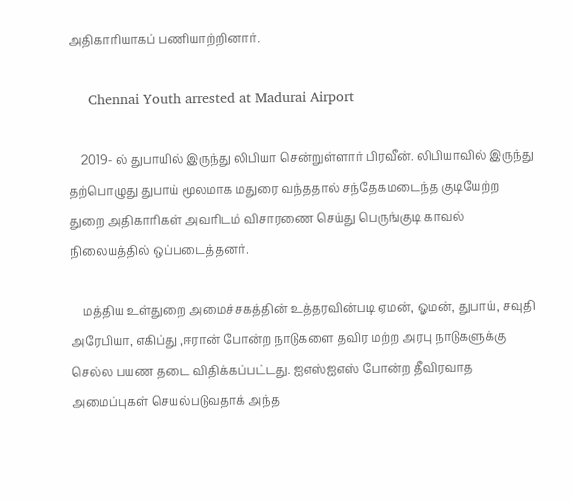அதிகாரியாகப் பணியாற்றினார்.

     Chennai Youth arrested at Madurai Airport

    2019- ல் துபாயில் இருந்து லிபியா சென்றுள்ளார் பிரவீன். லிபியாவில் இருந்து தற்பொழுது துபாய் மூலமாக மதுரை வந்ததால் சந்தேகமடைந்த குடியேற்ற துறை அதிகாரிகள் அவரிடம் விசாரணை செய்து பெருங்குடி காவல் நிலையத்தில் ஒப்படைத்தனர்.

    மத்திய உள்துறை அமைச்சகத்தின் உத்தரவின்படி ஏமன், ஓமன், துபாய், சவுதி அரேபியா, எகிப்து ,ஈரான் போன்ற நாடுகளை தவிர மற்ற அரபு நாடுகளுக்கு செல்ல பயண தடை விதிக்கப்பட்டது. ஐஎஸ்ஐஎஸ் போன்ற தீவிரவாத அமைப்புகள் செயல்படுவதாக் அந்த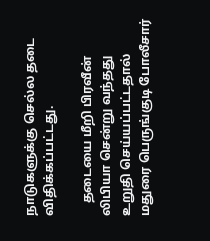நாடுகளுக்கு செல்ல தடை விதிக்கப்பட்டது.

    தடையை மீறி பிரவீன் லிபியா சென்று வந்தது உறுதி செய்யப்பட்டதால் மதுரை பெருங்குடி போலீசார்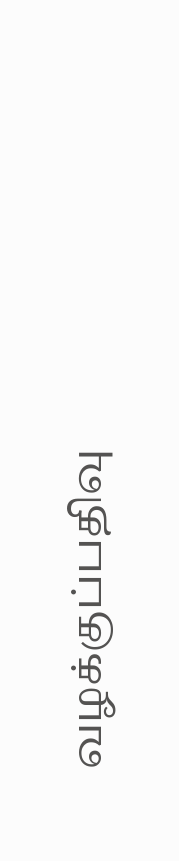வழக்குப்பதிவு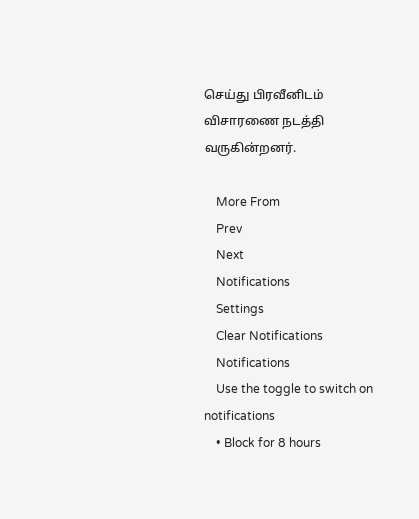செய்து பிரவீனிடம் விசாரணை நடத்தி வருகின்றனர்.

    More From
    Prev
    Next
    Notifications
    Settings
    Clear Notifications
    Notifications
    Use the toggle to switch on notifications
    • Block for 8 hours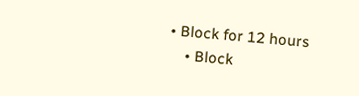• Block for 12 hours
    • Block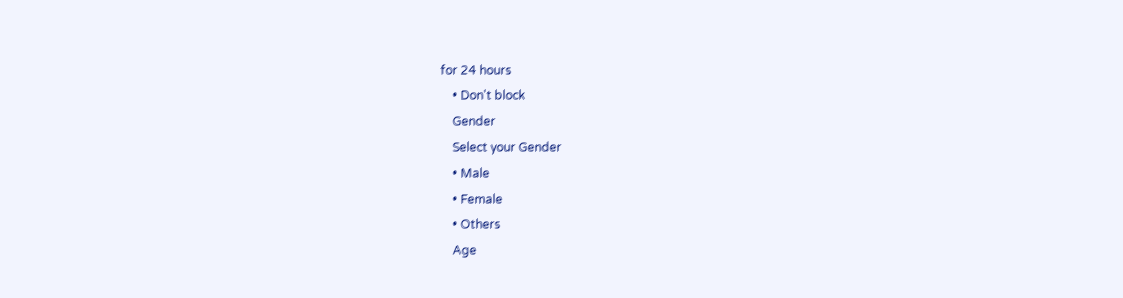for 24 hours
    • Don't block
    Gender
    Select your Gender
    • Male
    • Female
    • Others
    Age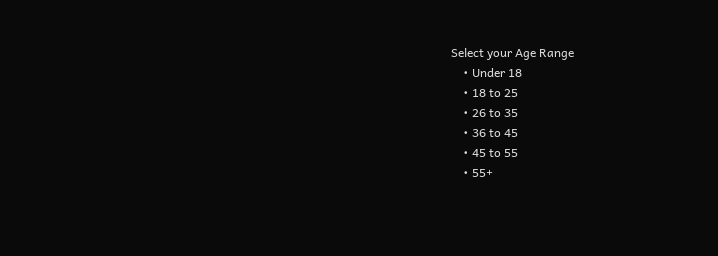Select your Age Range
    • Under 18
    • 18 to 25
    • 26 to 35
    • 36 to 45
    • 45 to 55
    • 55+